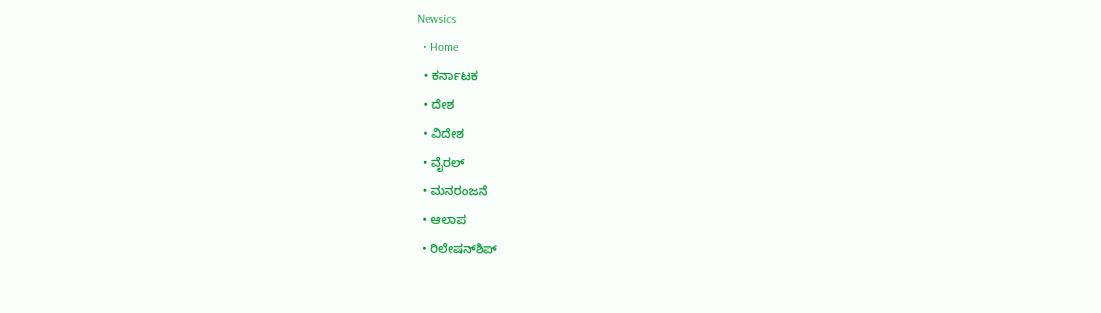Newsics
  • Home
  • ಕರ್ನಾಟಕ
  • ದೇಶ
  • ವಿದೇಶ
  • ವೈರಲ್
  • ಮನರಂಜನೆ
  • ಆಲಾಪ
  • ರಿಲೇಷನ್‌ಶಿಪ್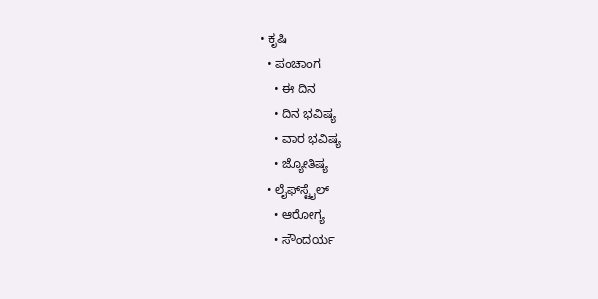• ಕೃಷಿ
  • ಪಂಚಾಂಗ
    • ಈ ದಿನ
    • ದಿನ ಭವಿಷ್ಯ
    • ವಾರ ಭವಿಷ್ಯ
    • ಜ್ಯೋತಿಷ್ಯ
  • ಲೈಫ್‌ಸ್ಟೈಲ್
    • ಆರೋಗ್ಯ
    • ಸೌಂದರ್ಯ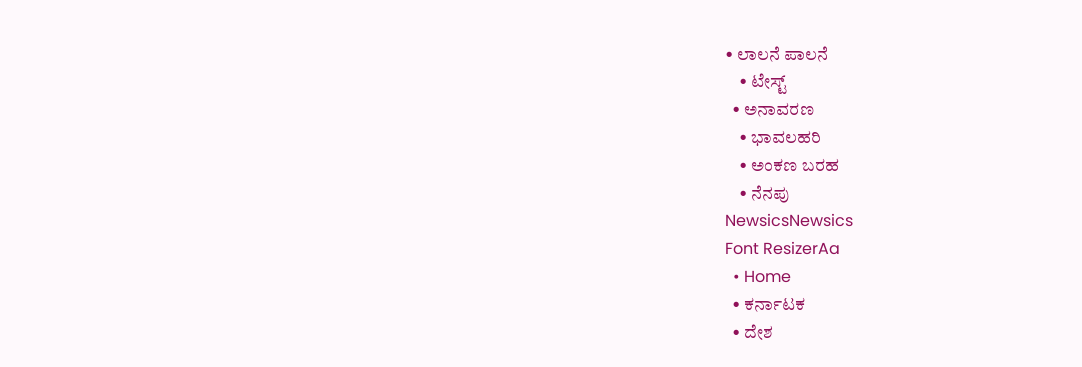• ಲಾಲನೆ ಪಾಲನೆ
    • ಟೇಸ್ಟ್
  • ಅನಾವರಣ
    • ಭಾವಲಹರಿ
    • ಅಂಕಣ ಬರಹ
    • ನೆನಪು
NewsicsNewsics
Font ResizerAa
  • Home
  • ಕರ್ನಾಟಕ
  • ದೇಶ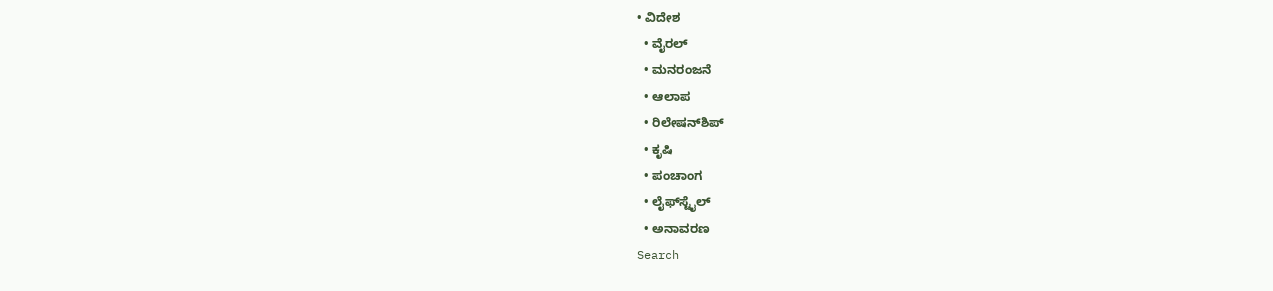• ವಿದೇಶ
  • ವೈರಲ್
  • ಮನರಂಜನೆ
  • ಆಲಾಪ
  • ರಿಲೇಷನ್‌ಶಿಪ್
  • ಕೃಷಿ
  • ಪಂಚಾಂಗ
  • ಲೈಫ್‌ಸ್ಟೈಲ್
  • ಅನಾವರಣ
Search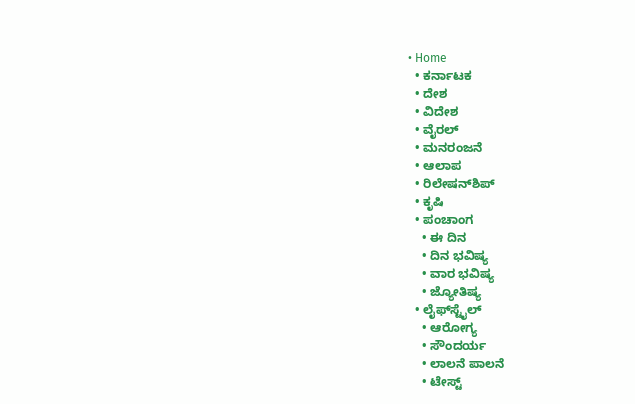• Home
  • ಕರ್ನಾಟಕ
  • ದೇಶ
  • ವಿದೇಶ
  • ವೈರಲ್
  • ಮನರಂಜನೆ
  • ಆಲಾಪ
  • ರಿಲೇಷನ್‌ಶಿಪ್
  • ಕೃಷಿ
  • ಪಂಚಾಂಗ
    • ಈ ದಿನ
    • ದಿನ ಭವಿಷ್ಯ
    • ವಾರ ಭವಿಷ್ಯ
    • ಜ್ಯೋತಿಷ್ಯ
  • ಲೈಫ್‌ಸ್ಟೈಲ್
    • ಆರೋಗ್ಯ
    • ಸೌಂದರ್ಯ
    • ಲಾಲನೆ ಪಾಲನೆ
    • ಟೇಸ್ಟ್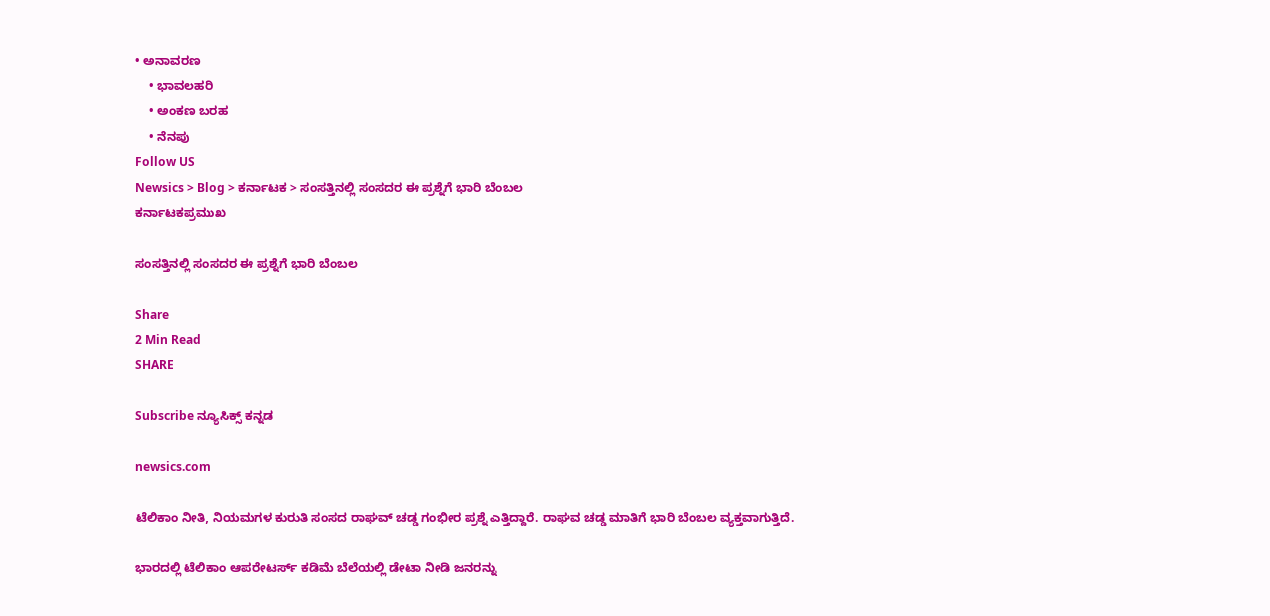• ಅನಾವರಣ
    • ಭಾವಲಹರಿ
    • ಅಂಕಣ ಬರಹ
    • ನೆನಪು
Follow US
Newsics > Blog > ಕರ್ನಾಟಕ > ಸಂಸತ್ತಿನಲ್ಲಿ ಸಂಸದರ ಈ ಪ್ರಶ್ನೆಗೆ ಭಾರಿ ಬೆಂಬಲ
ಕರ್ನಾಟಕಪ್ರಮುಖ

ಸಂಸತ್ತಿನಲ್ಲಿ ಸಂಸದರ ಈ ಪ್ರಶ್ನೆಗೆ ಭಾರಿ ಬೆಂಬಲ

Share
2 Min Read
SHARE

Subscribe ನ್ಯೂಸಿಕ್ಸ್ ಕನ್ನಡ

newsics.com

ಟೆಲಿಕಾಂ ನೀತಿ, ನಿಯಮಗಳ ಕುರುತಿ ಸಂಸದ ರಾಘವ್ ಚಡ್ಡ ಗಂಭೀರ ಪ್ರಶ್ನೆ ಎತ್ತಿದ್ದಾರೆ. ರಾಘವ ಚಡ್ಡ ಮಾತಿಗೆ ಭಾರಿ ಬೆಂಬಲ ವ್ಯಕ್ತವಾಗುತ್ತಿದೆ.

ಭಾರದಲ್ಲಿ ಟೆಲಿಕಾಂ ಆಪರೇಟರ್ಸ್ ಕಡಿಮೆ ಬೆಲೆಯಲ್ಲಿ ಡೇಟಾ ನೀಡಿ ಜನರನ್ನು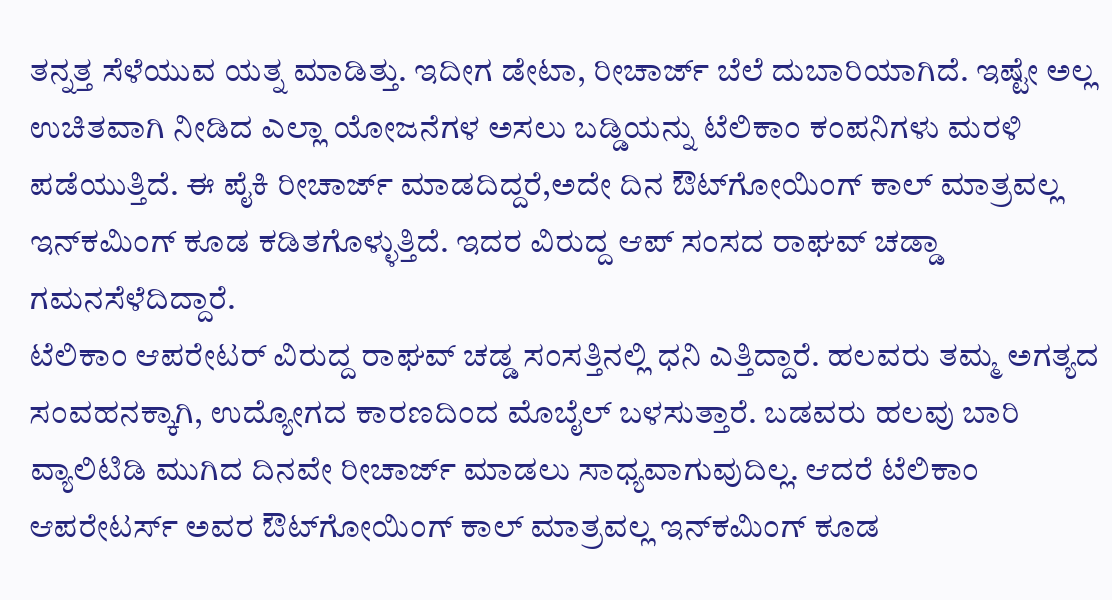ತನ್ನತ್ತ ಸೆಳೆಯುವ ಯತ್ನ ಮಾಡಿತ್ತು. ಇದೀಗ ಡೇಟಾ, ರೀಚಾರ್ಜ್ ಬೆಲೆ ದುಬಾರಿಯಾಗಿದೆ. ಇಷ್ಟೇ ಅಲ್ಲ ಉಚಿತವಾಗಿ ನೀಡಿದ ಎಲ್ಲಾ ಯೋಜನೆಗಳ ಅಸಲು ಬಡ್ಡಿಯನ್ನು ಟೆಲಿಕಾಂ ಕಂಪನಿಗಳು ಮರಳಿ ಪಡೆಯುತ್ತಿದೆ. ಈ ಪೈಕಿ ರೀಚಾರ್ಜ್ ಮಾಡದಿದ್ದರೆ,ಅದೇ ದಿನ ಔಟ್‌ಗೋಯಿಂಗ್ ಕಾಲ್ ಮಾತ್ರವಲ್ಲ ಇನ್‌ಕಮಿಂಗ್ ಕೂಡ ಕಡಿತಗೊಳ್ಳುತ್ತಿದೆ. ಇದರ ವಿರುದ್ದ ಆಪ್ ಸಂಸದ ರಾಘವ್ ಚಡ್ಡಾ ಗಮನಸೆಳೆದಿದ್ದಾರೆ.
ಟೆಲಿಕಾಂ ಆಪರೇಟರ್ ವಿರುದ್ದ ರಾಘವ್ ಚಡ್ಡ ಸಂಸತ್ತಿನಲ್ಲಿ ಧನಿ ಎತ್ತಿದ್ದಾರೆ. ಹಲವರು ತಮ್ಮ ಅಗತ್ಯದ ಸಂವಹನಕ್ಕಾಗಿ, ಉದ್ಯೋಗದ ಕಾರಣದಿಂದ ಮೊಬೈಲ್ ಬಳಸುತ್ತಾರೆ. ಬಡವರು ಹಲವು ಬಾರಿ ವ್ಯಾಲಿಟಿಡಿ ಮುಗಿದ ದಿನವೇ ರೀಚಾರ್ಜ್ ಮಾಡಲು ಸಾಧ್ಯವಾಗುವುದಿಲ್ಲ. ಆದರೆ ಟೆಲಿಕಾಂ ಆಪರೇಟರ್ಸ್ ಅವರ ಔಟ್‌ಗೋಯಿಂಗ್ ಕಾಲ್ ಮಾತ್ರವಲ್ಲ ಇನ್‌ಕಮಿಂಗ್ ಕೂಡ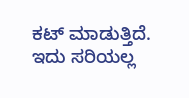ಕಟ್ ಮಾಡುತ್ತಿದೆ. ಇದು ಸರಿಯಲ್ಲ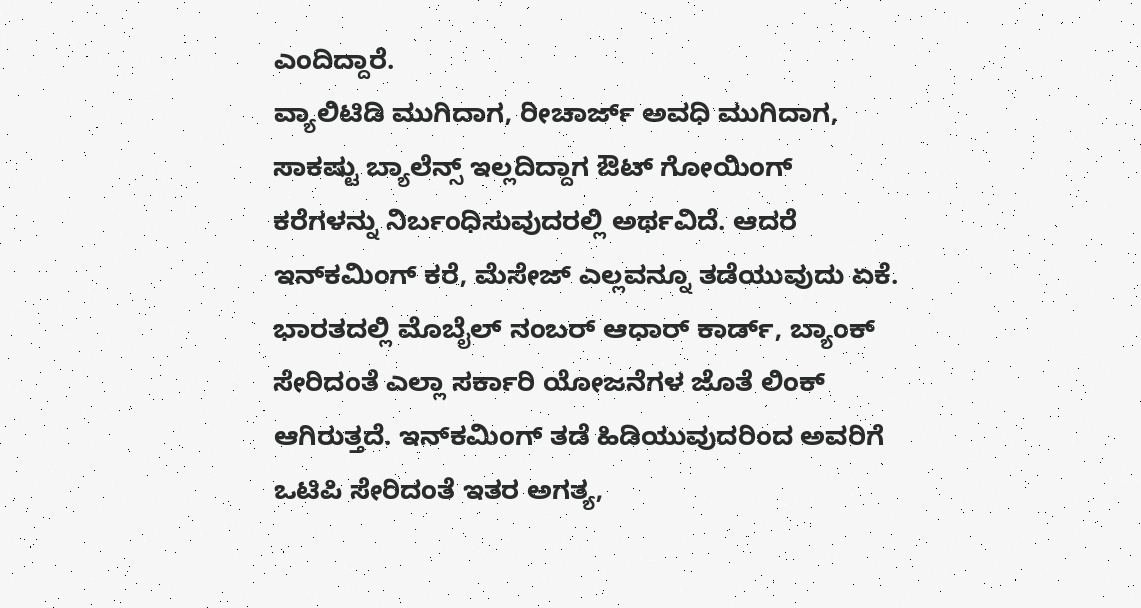ಎಂದಿದ್ದಾರೆ.
ವ್ಯಾಲಿಟಿಡಿ ಮುಗಿದಾಗ, ರೀಚಾರ್ಜ್ ಅವಧಿ ಮುಗಿದಾಗ, ಸಾಕಷ್ಟು ಬ್ಯಾಲೆನ್ಸ್ ಇಲ್ಲದಿದ್ದಾಗ ಔಟ್ ಗೋಯಿಂಗ್ ಕರೆಗಳನ್ನು ನಿರ್ಬಂಧಿಸುವುದರಲ್ಲಿ ಅರ್ಥವಿದೆ. ಆದರೆ ಇನ್‌ಕಮಿಂಗ್ ಕರೆ, ಮೆಸೇಜ್ ಎಲ್ಲವನ್ನೂ ತಡೆಯುವುದು ಏಕೆ. ಭಾರತದಲ್ಲಿ ಮೊಬೈಲ್ ನಂಬರ್ ಆಧಾರ್ ಕಾರ್ಡ್, ಬ್ಯಾಂಕ್ ಸೇರಿದಂತೆ ಎಲ್ಲಾ ಸರ್ಕಾರಿ ಯೋಜನೆಗಳ ಜೊತೆ ಲಿಂಕ್ ಆಗಿರುತ್ತದೆ. ಇನ್‌ಕಮಿಂಗ್ ತಡೆ ಹಿಡಿಯುವುದರಿಂದ ಅವರಿಗೆ ಒಟಿಪಿ ಸೇರಿದಂತೆ ಇತರ ಅಗತ್ಯ,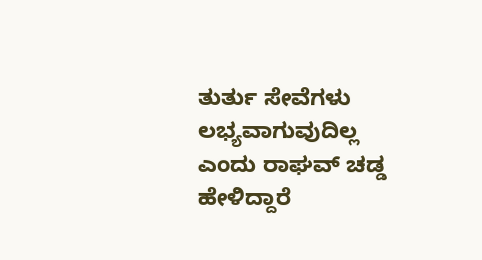ತುರ್ತು ಸೇವೆಗಳು ಲಭ್ಯವಾಗುವುದಿಲ್ಲ ಎಂದು ರಾಘವ್ ಚಡ್ಡ ಹೇಳಿದ್ದಾರೆ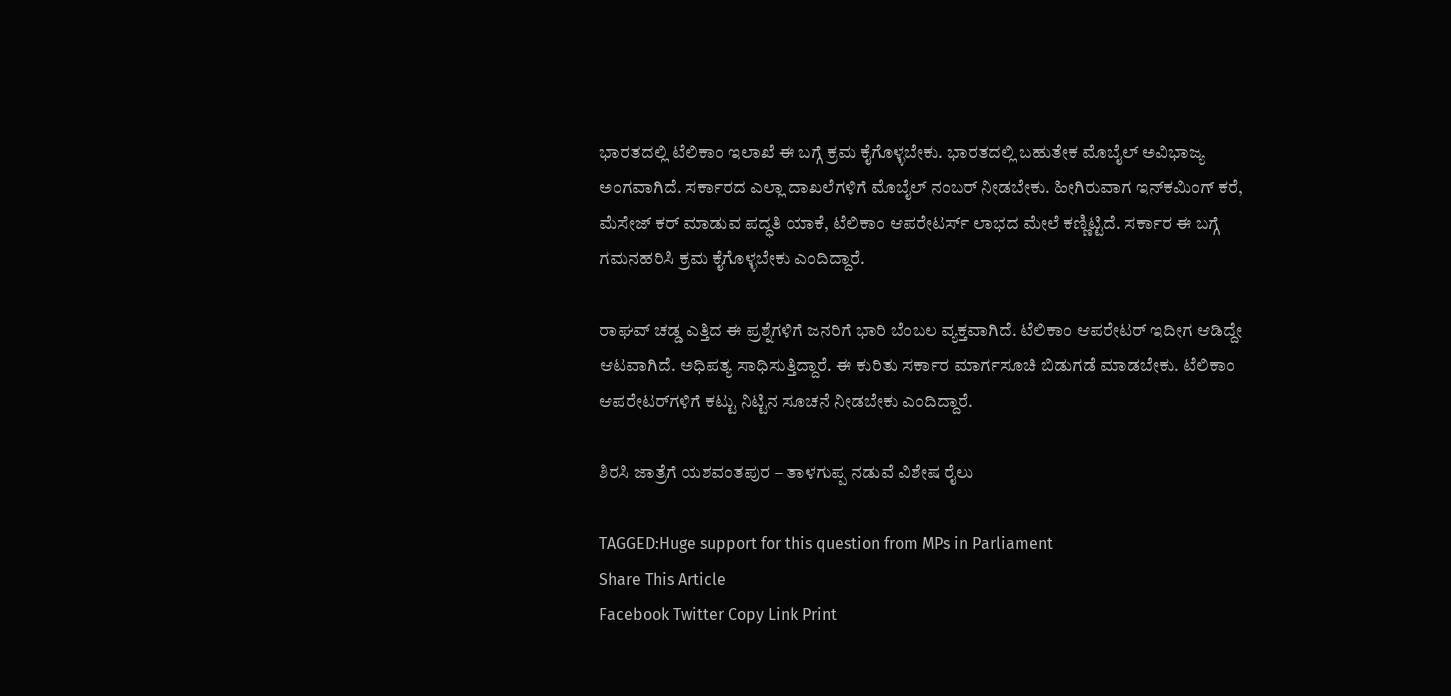ಭಾರತದಲ್ಲಿ ಟೆಲಿಕಾಂ ಇಲಾಖೆ ಈ ಬಗ್ಗೆ ಕ್ರಮ ಕೈಗೊಳ್ಳಬೇಕು. ಭಾರತದಲ್ಲಿ ಬಹುತೇಕ ಮೊಬೈಲ್ ಅವಿಭಾಜ್ಯ ಅಂಗವಾಗಿದೆ. ಸರ್ಕಾರದ ಎಲ್ಲಾ ದಾಖಲೆಗಳಿಗೆ ಮೊಬೈಲ್ ನಂಬರ್ ನೀಡಬೇಕು. ಹೀಗಿರುವಾಗ ಇನ್‌ಕಮಿಂಗ್ ಕರೆ, ಮೆಸೇಜ್ ಕರ್ ಮಾಡುವ ಪದ್ಧತಿ ಯಾಕೆ, ಟೆಲಿಕಾಂ ಆಪರೇಟರ್ಸ್ ಲಾಭದ ಮೇಲೆ ಕಣ್ಣಿಟ್ಟಿದೆ. ಸರ್ಕಾರ ಈ ಬಗ್ಗೆ ಗಮನಹರಿಸಿ ಕ್ರಮ ಕೈಗೊಳ್ಳಬೇಕು ಎಂದಿದ್ದಾರೆ.

ರಾಘವ್ ಚಡ್ಡ ಎತ್ತಿದ ಈ ಪ್ರಶ್ನೆಗಳಿಗೆ ಜನರಿಗೆ ಭಾರಿ ಬೆಂಬಲ ವ್ಯಕ್ತವಾಗಿದೆ. ಟೆಲಿಕಾಂ ಆಪರೇಟರ್ ಇದೀಗ ಆಡಿದ್ದೇ ಆಟವಾಗಿದೆ. ಅಧಿಪತ್ಯ ಸಾಧಿಸುತ್ತಿದ್ದಾರೆ. ಈ ಕುರಿತು ಸರ್ಕಾರ ಮಾರ್ಗಸೂಚಿ ಬಿಡುಗಡೆ ಮಾಡಬೇಕು. ಟೆಲಿಕಾಂ ಆಪರೇಟರ್‌ಗಳಿಗೆ ಕಟ್ಟು ನಿಟ್ಟಿನ ಸೂಚನೆ ನೀಡಬೇಕು ಎಂದಿದ್ದಾರೆ.

ಶಿರಸಿ ಜಾತ್ರೆಗೆ ಯಶವಂತಪುರ – ತಾಳಗುಪ್ಪ ನಡುವೆ ವಿಶೇಷ ರೈಲು

TAGGED:Huge support for this question from MPs in Parliament
Share This Article
Facebook Twitter Copy Link Print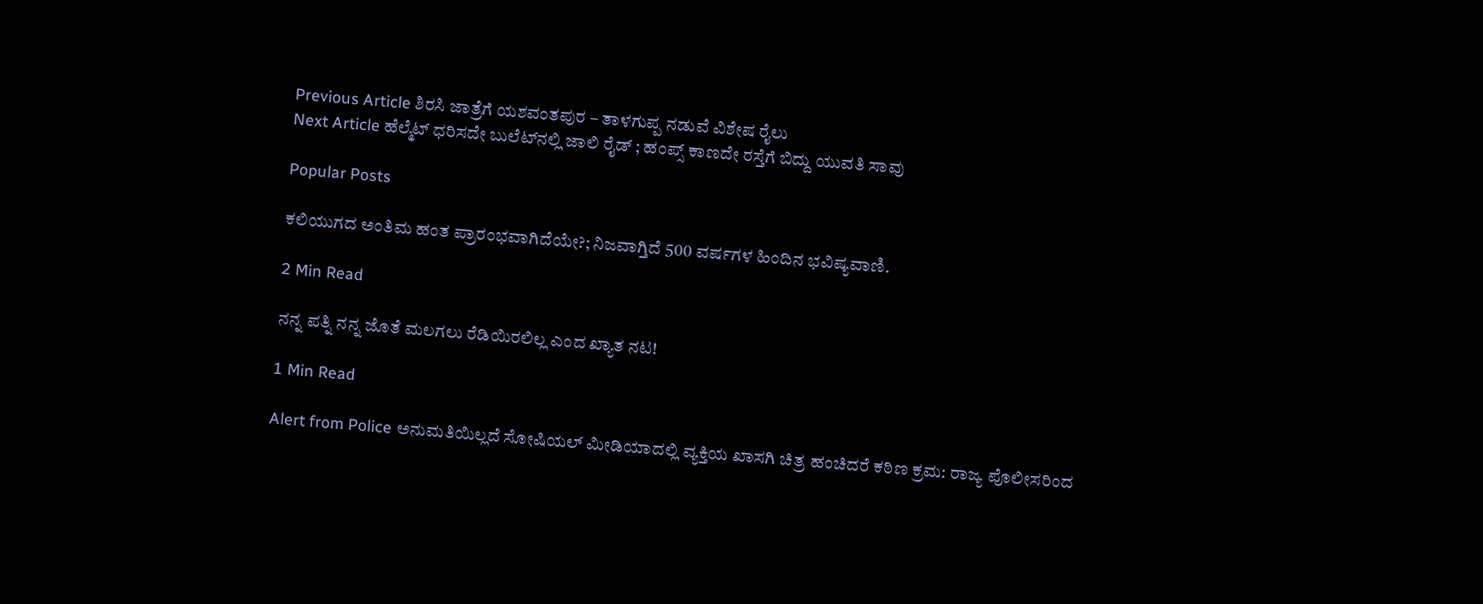Previous Article ಶಿರಸಿ ಜಾತ್ರೆಗೆ ಯಶವಂತಪುರ – ತಾಳಗುಪ್ಪ ನಡುವೆ ವಿಶೇಷ ರೈಲು
Next Article ಹೆಲ್ಮೆಟ್ ಧರಿಸದೇ ಬುಲೆಟ್‌ನಲ್ಲಿ ಜಾಲಿ ರೈಡ್ ; ಹಂಪ್ಸ್‌ ಕಾಣದೇ ರಸ್ತೆಗೆ ಬಿದ್ದು ಯುವತಿ ಸಾವು

Popular Posts

ಕಲಿಯುಗದ ಅಂತಿಮ ಹಂತ ಪ್ರಾರಂಭವಾಗಿದೆಯೇ?; ನಿಜವಾಗ್ತಿದೆ 500 ವರ್ಷಗಳ ಹಿಂದಿನ ಭವಿಷ್ಯವಾಣಿ.

2 Min Read

ನನ್ನ ಪತ್ನಿ ನನ್ನ ಜೊತೆ ಮಲಗಲು ರೆಡಿಯಿರಲಿಲ್ಲ ಎಂದ ಖ್ಯಾತ ನಟ!

1 Min Read

Alert from Police ಅನುಮತಿಯಿಲ್ಲದೆ ಸೋಷಿಯಲ್ ಮೀಡಿಯಾದಲ್ಲಿ ವ್ಯಕ್ತಿಯ ಖಾಸಗಿ ಚಿತ್ರ ಹಂಚಿದರೆ ಕಠಿಣ ಕ್ರಮ: ರಾಜ್ಯ ಪೊಲೀಸರಿಂದ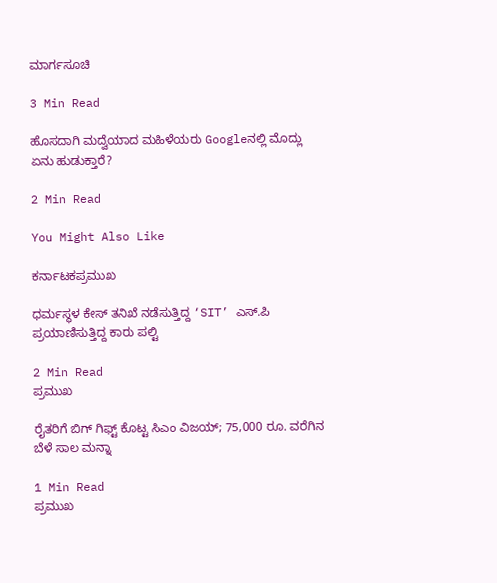ಮಾರ್ಗಸೂಚಿ

3 Min Read

ಹೊಸದಾಗಿ ಮದ್ವೆಯಾದ ಮಹಿಳೆಯರು Googleನಲ್ಲಿ ಮೊದ್ಲು ಏನು ಹುಡುಕ್ತಾರೆ?

2 Min Read

You Might Also Like

ಕರ್ನಾಟಕಪ್ರಮುಖ

ಧರ್ಮಸ್ಥಳ ಕೇಸ್ ತನಿಖೆ ನಡೆಸುತ್ತಿದ್ದ ‘SIT’ ಎಸ್.ಪಿ ಪ್ರಯಾಣಿಸುತ್ತಿದ್ದ ಕಾರು ಪಲ್ಟಿ

2 Min Read
ಪ್ರಮುಖ

ರೈತರಿಗೆ ಬಿಗ್‌ ಗಿಫ್ಟ್‌ ಕೊಟ್ಟ ಸಿಎಂ ವಿಜಯ್‌; 75,000 ರೂ. ವರೆಗಿನ ಬೆಳೆ ಸಾಲ ಮನ್ನಾ

1 Min Read
ಪ್ರಮುಖ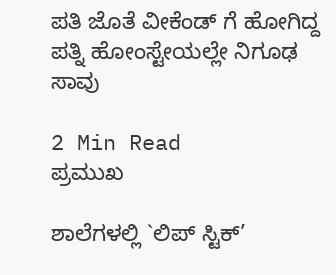ಪತಿ ಜೊತೆ ವೀಕೆಂಡ್ ಗೆ ಹೋಗಿದ್ದ ಪತ್ನಿ ಹೋಂಸ್ಟೇಯಲ್ಲೇ ನಿಗೂಢ ಸಾವು

2 Min Read
ಪ್ರಮುಖ

ಶಾಲೆಗಳಲ್ಲಿ `ಲಿಪ್ ಸ್ಟಿಕ್’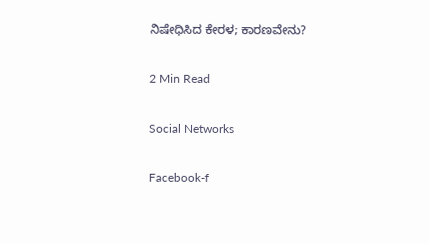ನಿಷೇಧಿಸಿದ ಕೇರಳ; ಕಾರಣವೇನು?

2 Min Read

Social Networks

Facebook-f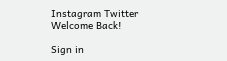Instagram Twitter
Welcome Back!

Sign in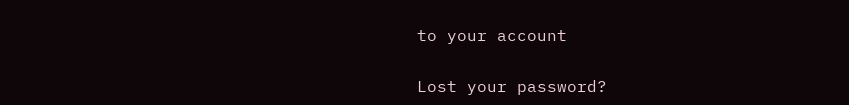to your account

Lost your password?